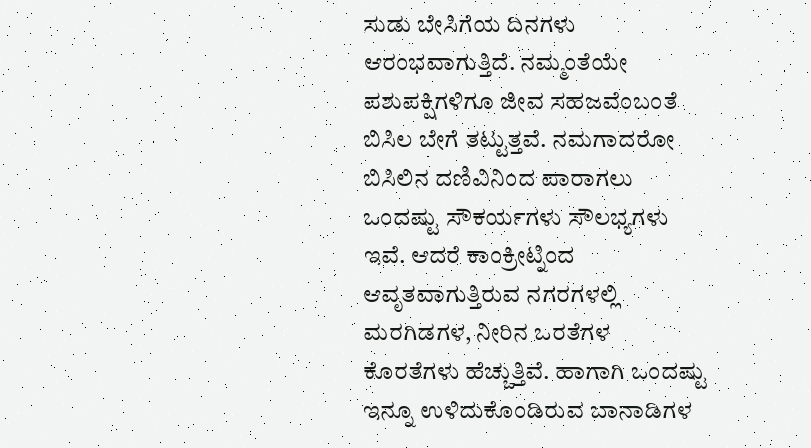ಸುಡು ಬೇಸಿಗೆಯ ದಿನಗಳು ಆರಂಭವಾಗುತ್ತಿದೆ. ನಮ್ಮಂತೆಯೇ ಪಶುಪಕ್ಷಿಗಳಿಗೂ ಜೀವ ಸಹಜವೆಂಬಂತೆ ಬಿಸಿಲ ಬೇಗೆ ತಟ್ಟುತ್ತವೆ. ನಮಗಾದರೋ ಬಿಸಿಲಿನ ದಣಿವಿನಿಂದ ಪಾರಾಗಲು ಒಂದಷ್ಟು ಸೌಕರ್ಯಗಳು ಸೌಲಭ್ಯಗಳು ಇವೆ. ಆದರೆ ಕಾಂಕ್ರೀಟ್ನಿಂದ ಆವೃತವಾಗುತ್ತಿರುವ ನಗರಗಳಲ್ಲಿ ಮರಗಿಡಗಳ, ನೀರಿನ ಒರತೆಗಳ ಕೊರತೆಗಳು ಹೆಚ್ಚುತ್ತಿವೆ. ಹಾಗಾಗಿ ಒಂದಷ್ಟು ಇನ್ನೂ ಉಳಿದುಕೊಂಡಿರುವ ಬಾನಾಡಿಗಳ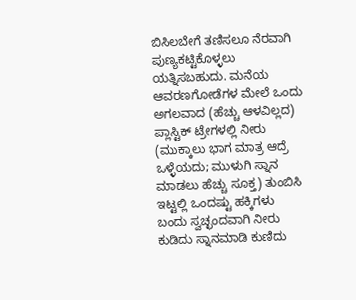ಬಿಸಿಲಬೇಗೆ ತಣಿಸಲೂ ನೆರವಾಗಿ ಪುಣ್ಯಕಟ್ಟಿಕೊಳ್ಳಲು ಯತ್ನಿಸಬಹುದು. ಮನೆಯ ಆವರಣಗೋಡೆಗಳ ಮೇಲೆ ಒಂದು ಅಗಲವಾದ (ಹೆಚ್ಚು ಆಳವಿಲ್ಲದ) ಪ್ಲಾಸ್ಟಿಕ್ ಟ್ರೇಗಳಲ್ಲಿ ನೀರು (ಮುಕ್ಕಾಲು ಭಾಗ ಮಾತ್ರ ಆದ್ರೆ ಒಳ್ಳೆಯದು; ಮುಳುಗಿ ಸ್ನಾನ ಮಾಡಲು ಹೆಚ್ಚು ಸೂಕ್ತ) ತುಂಬಿಸಿ ಇಟ್ಟಲ್ಲಿ ಒಂದಷ್ಟು ಹಕ್ಕಿಗಳು ಬಂದು ಸ್ವಚ್ಛಂದವಾಗಿ ನೀರು ಕುಡಿದು ಸ್ನಾನಮಾಡಿ ಕುಣಿದು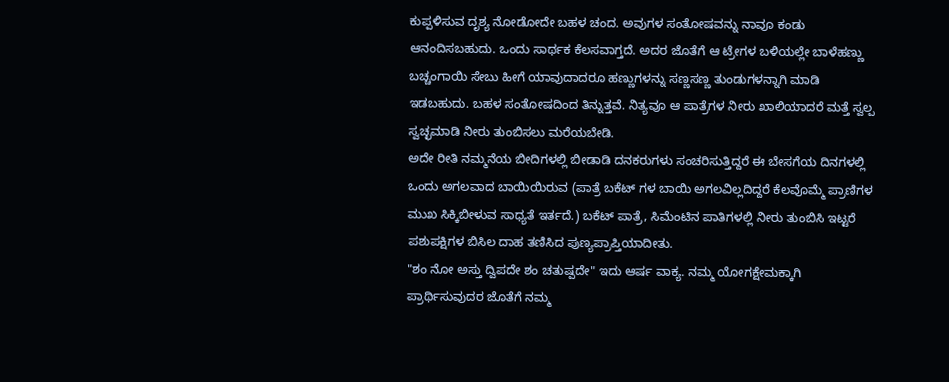ಕುಪ್ಪಳಿಸುವ ದೃಶ್ಯ ನೋಡೋದೇ ಬಹಳ ಚಂದ. ಅವುಗಳ ಸಂತೋಷವನ್ನು ನಾವೂ ಕಂಡು ಆನಂದಿಸಬಹುದು. ಒಂದು ಸಾರ್ಥಕ ಕೆಲಸವಾಗ್ತದೆ. ಅದರ ಜೊತೆಗೆ ಆ ಟ್ರೇಗಳ ಬಳಿಯಲ್ಲೇ ಬಾಳೆಹಣ್ಣು ಬಚ್ಚಂಗಾಯಿ ಸೇಬು ಹೀಗೆ ಯಾವುದಾದರೂ ಹಣ್ಣುಗಳನ್ನು ಸಣ್ಣಸಣ್ಣ ತುಂಡುಗಳನ್ನಾಗಿ ಮಾಡಿ ಇಡಬಹುದು. ಬಹಳ ಸಂತೋಷದಿಂದ ತಿನ್ನುತ್ತವೆ. ನಿತ್ಯವೂ ಆ ಪಾತ್ರೆಗಳ ನೀರು ಖಾಲಿಯಾದರೆ ಮತ್ತೆ ಸ್ವಲ್ಪ ಸ್ವಚ್ಛಮಾಡಿ ನೀರು ತುಂಬಿಸಲು ಮರೆಯಬೇಡಿ.
ಅದೇ ರೀತಿ ನಮ್ಮನೆಯ ಬೀದಿಗಳಲ್ಲಿ ಬೀಡಾಡಿ ದನಕರುಗಳು ಸಂಚರಿಸುತ್ತಿದ್ದರೆ ಈ ಬೇಸಗೆಯ ದಿನಗಳಲ್ಲಿ ಒಂದು ಅಗಲವಾದ ಬಾಯಿಯಿರುವ (ಪಾತ್ರೆ ಬಕೆಟ್ ಗಳ ಬಾಯಿ ಅಗಲವಿಲ್ಲದಿದ್ದರೆ ಕೆಲವೊಮ್ಮೆ ಪ್ರಾಣಿಗಳ ಮುಖ ಸಿಕ್ಕಿಬೀಳುವ ಸಾಧ್ಯತೆ ಇರ್ತದೆ.) ಬಕೆಟ್ ಪಾತ್ರೆ, ಸಿಮೆಂಟಿನ ಪಾತಿಗಳಲ್ಲಿ ನೀರು ತುಂಬಿಸಿ ಇಟ್ಟರೆ ಪಶುಪಕ್ಷಿಗಳ ಬಿಸಿಲ ದಾಹ ತಣಿಸಿದ ಪುಣ್ಯಪ್ರಾಪ್ತಿಯಾದೀತು.
"ಶಂ ನೋ ಅಸ್ತು ದ್ವಿಪದೇ ಶಂ ಚತುಷ್ಪದೇ" ಇದು ಆರ್ಷ ವಾಕ್ಯ. ನಮ್ಮ ಯೋಗಕ್ಷೇಮಕ್ಕಾಗಿ ಪ್ರಾರ್ಥಿಸುವುದರ ಜೊತೆಗೆ ನಮ್ಮ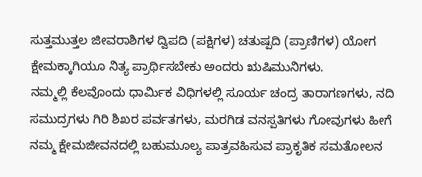ಸುತ್ತಮುತ್ತಲ ಜೀವರಾಶಿಗಳ ದ್ವಿಪದಿ (ಪಕ್ಷಿಗಳ) ಚತುಷ್ಪದಿ (ಪ್ರಾಣಿಗಳ) ಯೋಗ ಕ್ಷೇಮಕ್ಕಾಗಿಯೂ ನಿತ್ಯ ಪ್ರಾರ್ಥಿಸಬೇಕು ಅಂದರು ಋಷಿಮುನಿಗಳು.
ನಮ್ಮಲ್ಲಿ ಕೆಲವೊಂದು ಧಾರ್ಮಿಕ ವಿಧಿಗಳಲ್ಲಿ ಸೂರ್ಯ ಚಂದ್ರ ತಾರಾಗಣಗಳು, ನದಿ ಸಮುದ್ರಗಳು ಗಿರಿ ಶಿಖರ ಪರ್ವತಗಳು, ಮರಗಿಡ ವನಸ್ಪತಿಗಳು ಗೋವುಗಳು ಹೀಗೆ ನಮ್ಮ ಕ್ಷೇಮಜೀವನದಲ್ಲಿ ಬಹುಮೂಲ್ಯ ಪಾತ್ರವಹಿಸುವ ಪ್ರಾಕೃತಿಕ ಸಮತೋಲನ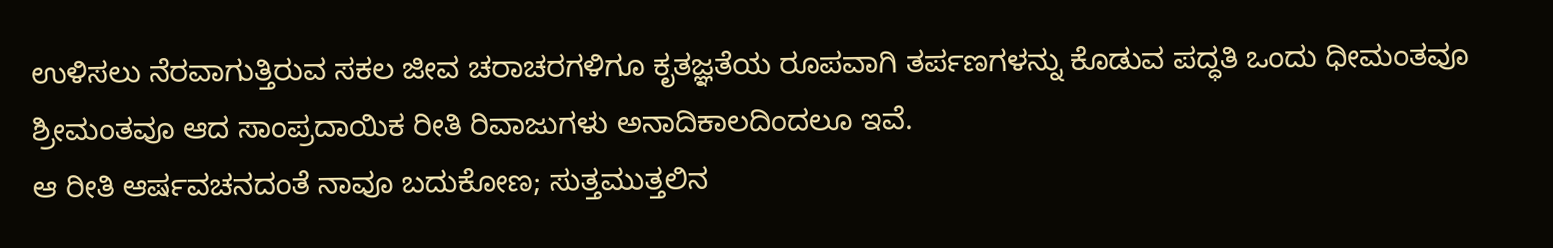ಉಳಿಸಲು ನೆರವಾಗುತ್ತಿರುವ ಸಕಲ ಜೀವ ಚರಾಚರಗಳಿಗೂ ಕೃತಜ್ಞತೆಯ ರೂಪವಾಗಿ ತರ್ಪಣಗಳನ್ನು ಕೊಡುವ ಪದ್ಧತಿ ಒಂದು ಧೀಮಂತವೂ ಶ್ರೀಮಂತವೂ ಆದ ಸಾಂಪ್ರದಾಯಿಕ ರೀತಿ ರಿವಾಜುಗಳು ಅನಾದಿಕಾಲದಿಂದಲೂ ಇವೆ.
ಆ ರೀತಿ ಆರ್ಷವಚನದಂತೆ ನಾವೂ ಬದುಕೋಣ; ಸುತ್ತಮುತ್ತಲಿನ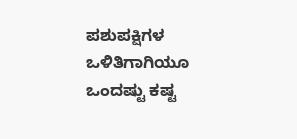ಪಶುಪಕ್ಷಿಗಳ ಒಳಿತಿಗಾಗಿಯೂ ಒಂದಷ್ಟು ಕಷ್ಟ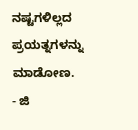ನಷ್ಟಗಳಿಲ್ಲದ ಪ್ರಯತ್ನಗಳನ್ನು ಮಾಡೋಣ.
- ಜಿ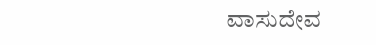ವಾಸುದೇವ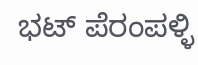ಭಟ್ ಪೆರಂಪಳ್ಳಿ